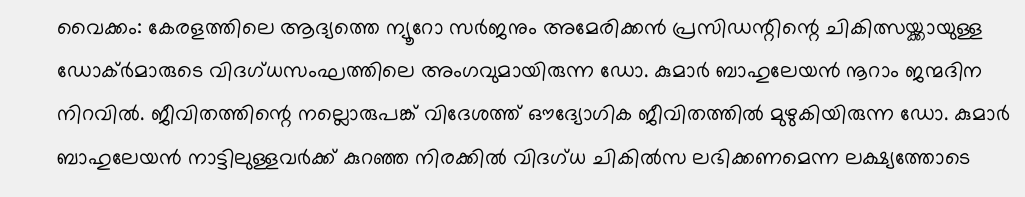വൈക്കം: കേരളത്തിലെ ആദ്യത്തെ ന്യൂറോ സർജനും അമേരിക്കൻ പ്രസിഡന്റിന്റെ ചികിത്സയ്ക്കായുള്ള ഡോക്ർമാരുടെ വിദഗ്ധസംഘത്തിലെ അംഗവുമായിരുന്ന ഡോ. കുമാർ ബാഹുലേയൻ നൂറാം ജന്മദിന നിറവിൽ. ജീവിതത്തിന്റെ നല്ലൊരുപങ്ക് വിദേശത്ത് ഔദ്യോഗിക ജീവിതത്തിൽ മുഴുകിയിരുന്ന ഡോ. കുമാർ ബാഹുലേയൻ നാട്ടിലുള്ളവർക്ക് കുറഞ്ഞ നിരക്കിൽ വിദഗ്ധ ചികിൽസ ലഭിക്കണമെന്ന ലക്ഷ്യത്തോടെ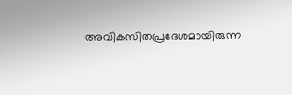അവികസിതപ്രദേശമായിരുന്ന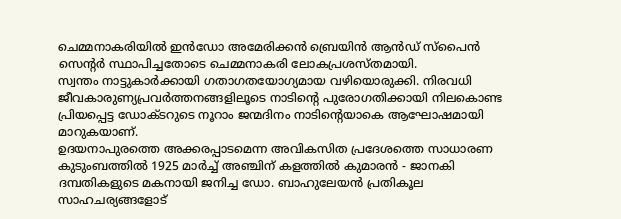ചെമ്മനാകരിയിൽ ഇൻഡോ അമേരിക്കൻ ബ്രെയിൻ ആൻഡ് സ്പൈൻ സെന്റർ സ്ഥാപിച്ചതോടെ ചെമ്മനാകരി ലോകപ്രശസ്തമായി.
സ്വന്തം നാട്ടുകാർക്കായി ഗതാഗതയോഗ്യമായ വഴിയൊരുക്കി. നിരവധി ജീവകാരുണ്യപ്രവർത്തനങ്ങളിലൂടെ നാടിന്റെ പുരോഗതിക്കായി നിലകൊണ്ട പ്രിയപ്പെട്ട ഡോക്ടറുടെ നൂറാം ജന്മദിനം നാടിന്റെയാകെ ആഘോഷമായി മാറുകയാണ്.
ഉദയനാപുരത്തെ അക്കരപ്പാടമെന്ന അവികസിത പ്രദേശത്തെ സാധാരണ കുടുംബത്തിൽ 1925 മാർച്ച് അഞ്ചിന് കളത്തിൽ കുമാരൻ - ജാനകി ദമ്പതികളുടെ മകനായി ജനിച്ച ഡോ. ബാഹുലേയൻ പ്രതികൂല സാഹചര്യങ്ങളോട്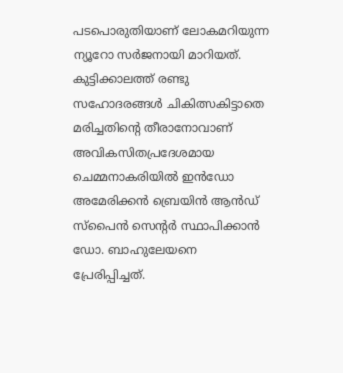പടപൊരുതിയാണ് ലോകമറിയുന്ന ന്യൂറോ സർജനായി മാറിയത്. കുട്ടിക്കാലത്ത് രണ്ടു സഹോദരങ്ങൾ ചികിത്സകിട്ടാതെ മരിച്ചതിന്റെ തീരാനോവാണ് അവികസിതപ്രദേശമായ ചെമ്മനാകരിയിൽ ഇൻഡോ അമേരിക്കൻ ബ്രെയിൻ ആൻഡ് സ്പൈൻ സെന്റർ സ്ഥാപിക്കാൻ ഡോ. ബാഹുലേയനെ പ്രേരിപ്പിച്ചത്.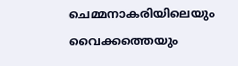ചെമ്മനാകരിയിലെയും വൈക്കത്തെയും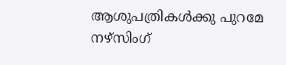ആശുപത്രികൾക്കു പുറമേ നഴ്സിംഗ്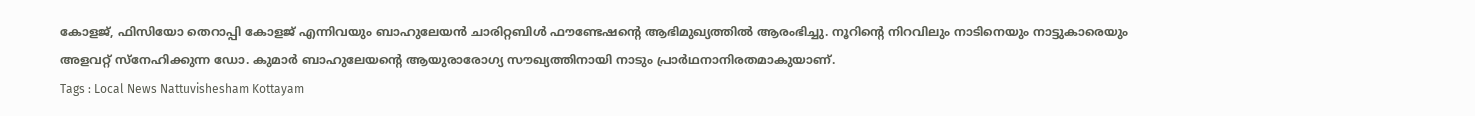കോളജ്, ഫിസിയോ തെറാപ്പി കോളജ് എന്നിവയും ബാഹുലേയൻ ചാരിറ്റബിൾ ഫൗണ്ടേഷന്റെ ആഭിമുഖ്യത്തിൽ ആരംഭിച്ചു. നൂറിന്റെ നിറവിലും നാടിനെയും നാട്ടുകാരെയും അളവറ്റ് സ്നേഹിക്കുന്ന ഡോ. കുമാർ ബാഹുലേയന്റെ ആയുരാരോഗ്യ സൗഖ്യത്തിനായി നാടും പ്രാർഥനാനിരതമാകുയാണ്.
Tags : Local News Nattuvishesham Kottayam